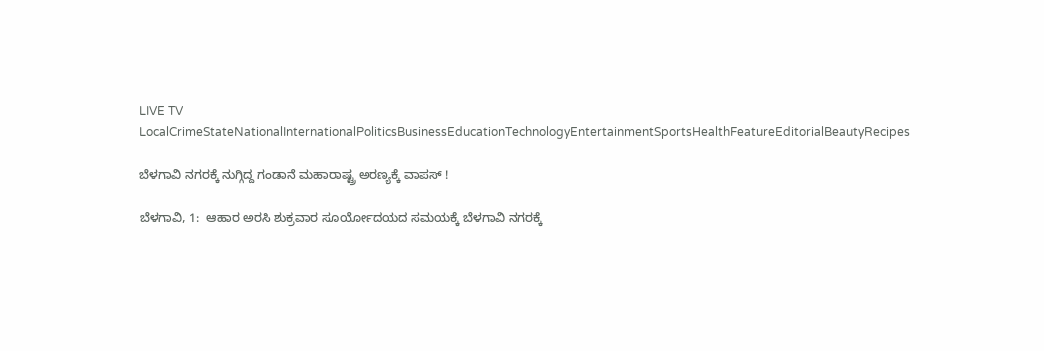LIVE TV LocalCrimeStateNationalInternationalPoliticsBusinessEducationTechnologyEntertainmentSportsHealthFeatureEditorialBeautyRecipes

ಬೆಳಗಾವಿ ನಗರಕ್ಕೆ ನುಗ್ಗಿದ್ದ ಗಂಡಾನೆ ಮಹಾರಾಷ್ಟ್ರ ಅರಣ್ಯಕ್ಕೆ ವಾಪಸ್ !

ಬೆಳಗಾವಿ‌, 1:  ಆಹಾರ ಅರಸಿ ಶುಕ್ರವಾರ ಸೂರ್ಯೋದಯದ ಸಮಯಕ್ಕೆ ಬೆಳಗಾವಿ ನಗರಕ್ಕೆ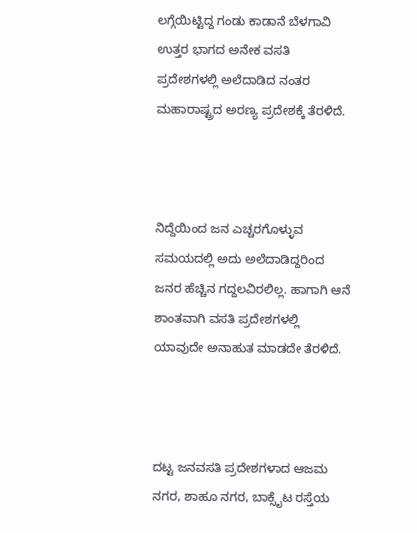ಲಗ್ಗೆಯಿಟ್ಟಿದ್ದ ಗಂಡು ಕಾಡಾನೆ ಬೆಳಗಾವಿ ಉತ್ತರ ಭಾಗದ ಅನೇಕ ವಸತಿ ಪ್ರದೇಶಗಳಲ್ಲಿ ಅಲೆದಾಡಿದ ನಂತರ ಮಹಾರಾಷ್ಟ್ರದ ಅರಣ್ಯ ಪ್ರದೇಶಕ್ಕೆ ತೆರಳಿದೆ.



ನಿದ್ದೆಯಿಂದ ಜನ ಎಚ್ಚರಗೊಳ್ಳುವ ಸಮಯದಲ್ಲಿ ಅದು ಅಲೆದಾಡಿದ್ದರಿಂದ ಜನರ ಹೆಚ್ಚಿನ ಗದ್ದಲವಿರಲಿಲ್ಲ. ಹಾಗಾಗಿ ಆನೆ ಶಾಂತವಾಗಿ ವಸತಿ ಪ್ರದೇಶಗಳಲ್ಲಿ ಯಾವುದೇ ಅನಾಹುತ ಮಾಡದೇ ತೆರಳಿದೆ.



ದಟ್ಟ ಜನವಸತಿ ಪ್ರದೇಶಗಳಾದ ಆಜಮ ನಗರ, ಶಾಹೂ ನಗರ, ಬಾಕ್ಸೈಟ ರಸ್ತೆಯ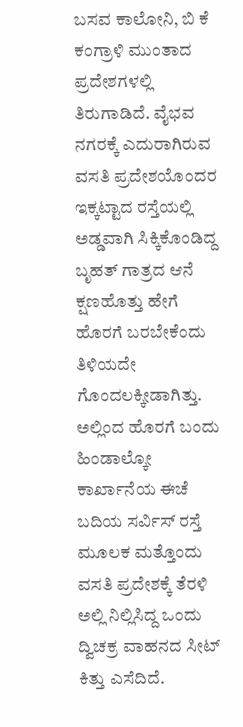ಬಸವ ಕಾಲೋನಿ, ಬಿ ಕೆ ಕಂಗ್ರಾಳಿ ಮುಂತಾದ ಪ್ರದೇಶಗಳಲ್ಲಿ ತಿರುಗಾಡಿದೆ. ವೈಭವ ನಗರಕ್ಕೆ ಎದುರಾಗಿರುವ ವಸತಿ ಪ್ರದೇಶಯೊಂದರ ಇಕ್ಕಟ್ಟಾದ ರಸ್ತೆಯಲ್ಲಿ ಅಡ್ಡವಾಗಿ ಸಿಕ್ಕಿಕೊಂಡಿದ್ದ ಬೃಹತ್ ಗಾತ್ರದ ಆನೆ ಕ್ಷಣಹೊತ್ತು ಹೇಗೆ ಹೊರಗೆ ಬರಬೇಕೆಂದು ತಿಳಿಯದೇ ಗೊಂದಲಕ್ಕೀಡಾಗಿತ್ತು. ಅಲ್ಲಿಂದ ಹೊರಗೆ ಬಂದು ಹಿಂಡಾಲ್ಕೋ ಕಾರ್ಖಾನೆಯ ಈಚೆ ಬದಿಯ ಸರ್ವಿಸ್ ರಸ್ತೆ ಮೂಲಕ ಮತ್ತೊಂದು ವಸತಿ ಪ್ರದೇಶಕ್ಕೆ ತೆರಳಿ ಅಲ್ಲಿ ನಿಲ್ಲಿಸಿದ್ದ ಒಂದು ದ್ವಿಚಕ್ರ ವಾಹನದ ಸೀಟ್ ಕಿತ್ತು ಎಸೆದಿದೆ.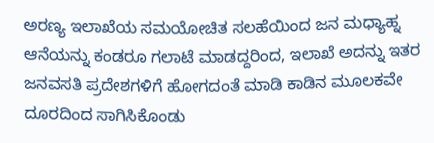ಅರಣ್ಯ ಇಲಾಖೆಯ ಸಮಯೋಚಿತ ಸಲಹೆಯಿಂದ ಜನ ಮಧ್ಯಾಹ್ನ ಆನೆಯನ್ನು ಕಂಡರೂ ಗಲಾಟೆ ಮಾಡದ್ದರಿಂದ, ಇಲಾಖೆ ಅದನ್ನು ಇತರ ಜನವಸತಿ ಪ್ರದೇಶಗಳಿಗೆ ಹೋಗದಂತೆ ಮಾಡಿ ಕಾಡಿನ ಮೂಲಕವೇ ದೂರದಿಂದ ಸಾಗಿಸಿಕೊಂಡು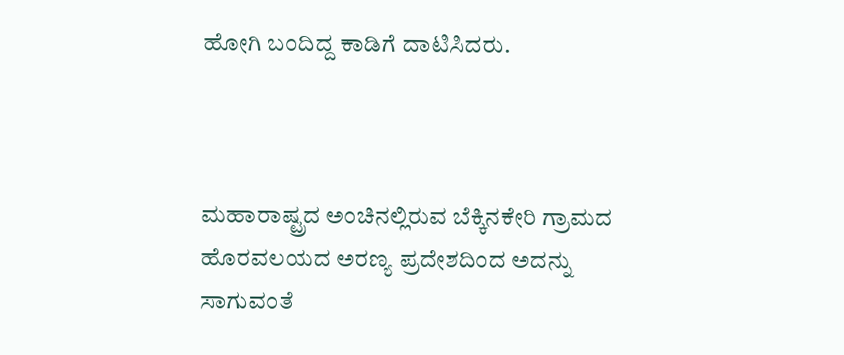ಹೋಗಿ ಬಂದಿದ್ದ ಕಾಡಿಗೆ ದಾಟಿಸಿದರು.



ಮಹಾರಾಷ್ಟ್ರದ ಅಂಚಿನಲ್ಲಿರುವ ಬೆಕ್ಕಿನಕೇರಿ ಗ್ರಾಮದ ಹೊರವಲಯದ ಅರಣ್ಯ ಪ್ರದೇಶದಿಂದ ಅದನ್ನು ಸಾಗುವಂತೆ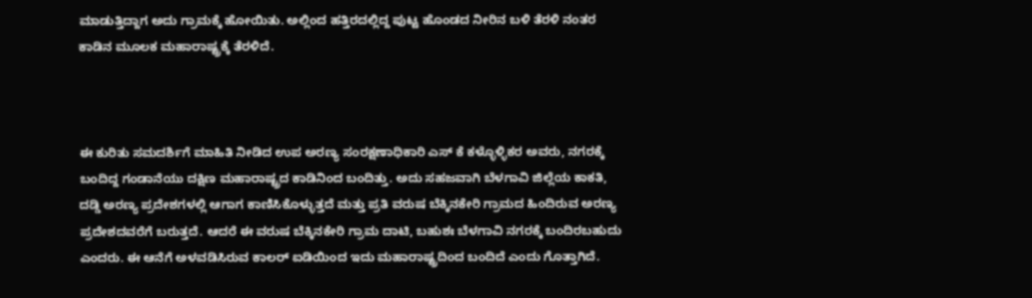ಮಾಡುತ್ತಿದ್ದಾಗ ಅದು ಗ್ರಾಮಕ್ಕೆ ಹೋಯಿತು. ಅಲ್ಲಿಂದ ಹತ್ತಿರದಲ್ಲಿದ್ದ ಪುಟ್ಟ ಹೊಂಡದ ನೀರಿನ ಬಳಿ ತೆರಳಿ ನಂತರ ಕಾಡಿನ ಮೂಲಕ ಮಹಾರಾಷ್ಟ್ರಕ್ಕೆ ತೆರಳಿದೆ.



ಈ ಕುರಿತು ಸಮದರ್ಶಿಗೆ ಮಾಹಿತಿ ನೀಡಿದ ಉಪ ಅರಣ್ಯ ಸಂರಕ್ಷಣಾಧಿಕಾರಿ ಎಸ್ ಕೆ ಕಳ್ಳೊಳ್ಳಿಕರ ಅವರು, ನಗರಕ್ಕೆ ಬಂದಿದ್ದ ಗಂಡಾನೆಯು ದಕ್ಷಿಣ ಮಹಾರಾಷ್ಟ್ರದ ಕಾಡಿನಿಂದ ಬಂದಿತ್ತು. ಅದು ಸಹಜವಾಗಿ ಬೆಳಗಾವಿ ಜಿಲ್ಲೆಯ ಕಾಕತಿ, ದಡ್ಡಿ ಅರಣ್ಯ ಪ್ರದೇಶಗಳಲ್ಲಿ ಆಗಾಗ ಕಾಣಿಸಿಕೊಳ್ಳುತ್ತದೆ ಮತ್ತು ಪ್ರತಿ ವರುಷ ಬೆಕ್ಕಿನಕೇರಿ ಗ್ರಾಮದ ಹಿಂದಿರುವ ಅರಣ್ಯ ಪ್ರದೇಶದವರೆಗೆ ಬರುತ್ತದೆ. ಆದರೆ ಈ ವರುಷ ಬೆಕ್ಕಿನಕೇರಿ ಗ್ರಾಮ ದಾಟಿ, ಬಹುಶಃ ಬೆಳಗಾವಿ ನಗರಕ್ಕೆ ಬಂದಿರಬಹುದು ಎಂದರು. ಈ ಆನೆಗೆ ಅಳವಡಿಸಿರುವ ಕಾಲರ್ ಐಡಿಯಿಂದ ಇದು ಮಹಾರಾಷ್ಟ್ರದಿಂದ ಬಂದಿದೆ ಎಂದು ಗೊತ್ತಾಗಿದೆ.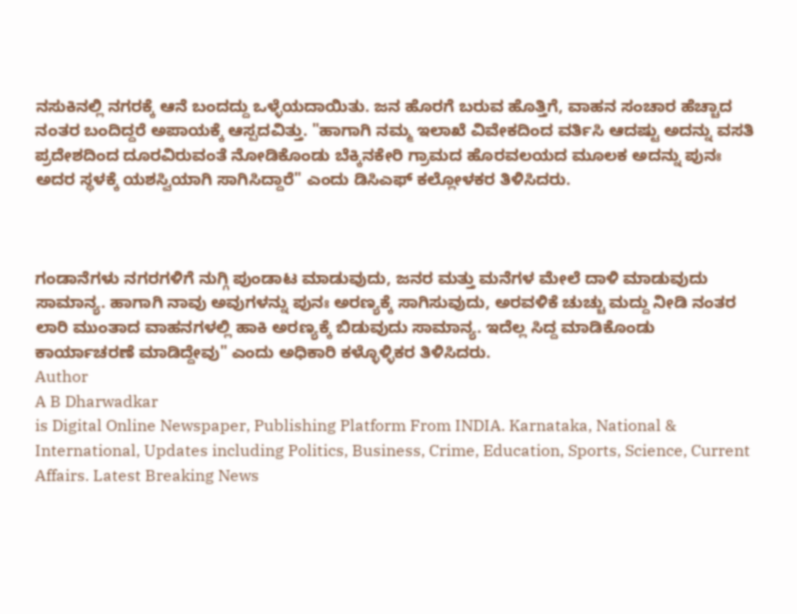ನಸುಕಿನಲ್ಲಿ ನಗರಕ್ಕೆ ಆನೆ ಬಂದದ್ದು ಒಳ್ಳೆಯದಾಯಿತು. ಜನ ಹೊರಗೆ ಬರುವ ಹೊತ್ತಿಗೆ, ವಾಹನ ಸಂಚಾರ ಹೆಚ್ಚಾದ ನಂತರ ಬಂದಿದ್ದರೆ ಅಪಾಯಕ್ಕೆ ಆಸ್ಪದವಿತ್ತು. "ಹಾಗಾಗಿ ನಮ್ಮ ಇಲಾಖೆ ವಿವೇಕದಿಂದ ವರ್ತಿಸಿ ಆದಷ್ಟು ಅದನ್ನು ವಸತಿ ಪ್ರದೇಶದಿಂದ ದೂರವಿರುವಂತೆ ನೋಡಿಕೊಂಡು ಬೆಕ್ಕಿನಕೇರಿ ಗ್ರಾಮದ ಹೊರವಲಯದ ಮೂಲಕ ಅದನ್ನು ಪುನಃ ಅದರ ಸ್ಥಳಕ್ಕೆ ಯಶಸ್ವಿಯಾಗಿ ಸಾಗಿಸಿದ್ದಾರೆ" ಎಂದು ಡಿಸಿಎಫ್ ಕಲ್ಲೋಳಕರ ತಿಳಿಸಿದರು.



ಗಂಡಾನೆಗಳು ನಗರಗಳಿಗೆ ನುಗ್ಗಿ ಪುಂಡಾಟ ಮಾಡುವುದು, ಜನರ ಮತ್ತು ಮನೆಗಳ ಮೇಲೆ ದಾಳಿ ಮಾಡುವುದು ಸಾಮಾನ್ಯ. ಹಾಗಾಗಿ ನಾವು ಅವುಗಳನ್ನು ಪುನಃ ಅರಣ್ಯಕ್ಕೆ ಸಾಗಿಸುವುದು, ಅರವಳಿಕೆ ಚುಚ್ಚು ಮದ್ದು ನೀಡಿ ನಂತರ ಲಾರಿ ಮುಂತಾದ ವಾಹನಗಳಲ್ಲಿ ಹಾಕಿ ಅರಣ್ಯಕ್ಕೆ ಬಿಡುವುದು ಸಾಮಾನ್ಯ. ಇದೆಲ್ಲ ಸಿದ್ದ ಮಾಡಿಕೊಂಡು ಕಾರ್ಯಾಚರಣೆ ಮಾಡಿದ್ದೇವು" ಎಂದು ಅಧಿಕಾರಿ ಕಳ್ಳೊಳ್ಳಿಕರ ತಿಳಿಸಿದರು.
Author
A B Dharwadkar
is Digital Online Newspaper, Publishing Platform From INDIA. Karnataka, National & International, Updates including Politics, Business, Crime, Education, Sports, Science, Current Affairs. Latest Breaking News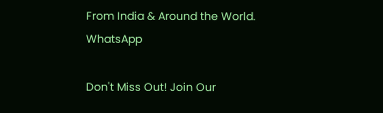From India & Around the World.
WhatsApp

Don't Miss Out! Join Our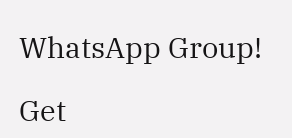WhatsApp Group!

Get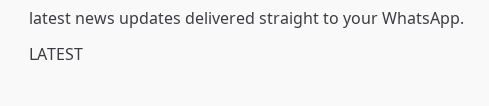latest news updates delivered straight to your WhatsApp.

LATEST